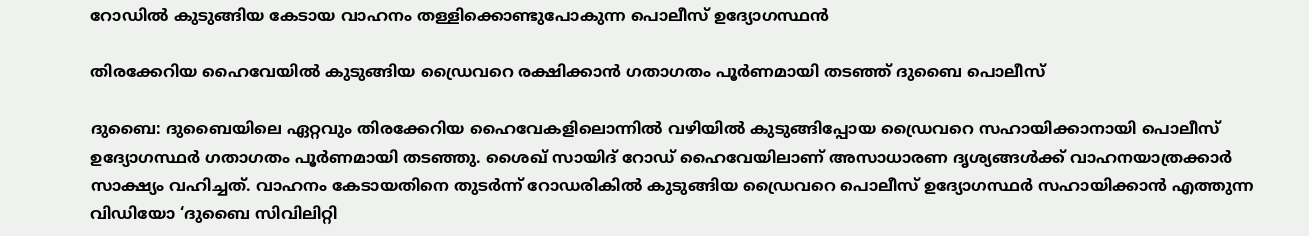റോഡിൽ കുടുങ്ങിയ കേടായ വാഹനം തള്ളിക്കൊണ്ടുപോകുന്ന പൊലീസ് ഉദ്യോഗസ്ഥൻ

തിരക്കേറിയ ഹൈവേയിൽ കുടുങ്ങിയ ഡ്രൈവറെ രക്ഷിക്കാൻ ഗതാഗതം പൂർണമായി തടഞ്ഞ് ദുബൈ പൊലീസ്

ദുബൈ: ദുബൈയിലെ ഏറ്റവും തിരക്കേറിയ ഹൈവേകളിലൊന്നിൽ വഴിയിൽ കുടുങ്ങിപ്പോയ ഡ്രൈവറെ സഹായിക്കാനായി പൊലീസ് ഉദ്യോഗസ്ഥർ ഗതാഗതം പൂർണമായി തടഞ്ഞു. ശൈഖ് സായിദ് റോഡ് ഹൈവേയിലാണ് അസാധാരണ ദൃശ്യങ്ങൾക്ക് വാഹനയാത്രക്കാർ സാക്ഷ്യം വഹിച്ചത്. വാഹനം കേടായതിനെ തുടർന്ന് റോഡരികിൽ കുടുങ്ങിയ ഡ്രൈവറെ പൊലീസ് ഉദ്യോഗസ്ഥർ സഹായിക്കാൻ എത്തുന്ന വിഡിയോ ‘ദുബൈ സിവിലിറ്റി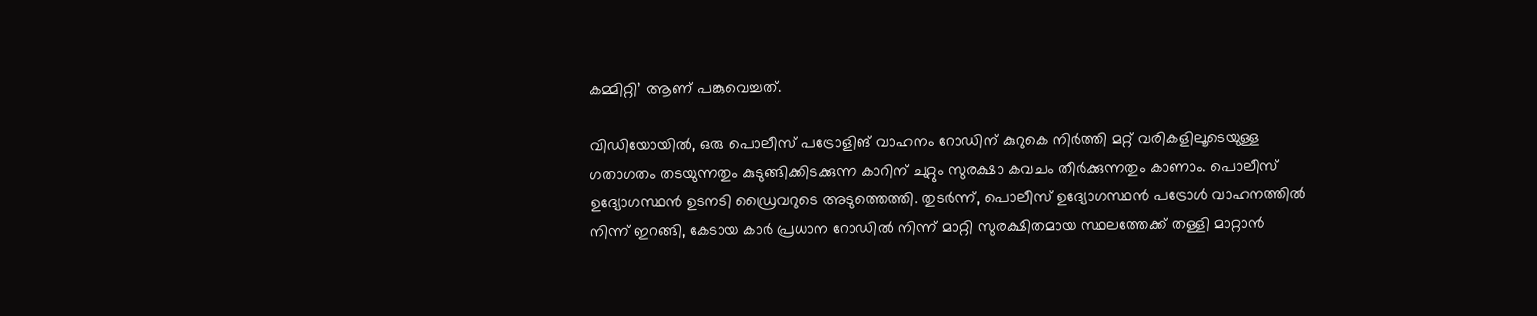കമ്മിറ്റി’ ആണ് പങ്കുവെച്ചത്.

വിഡിയോയിൽ, ഒരു പൊലീസ് പട്രോളിങ് വാഹനം റോഡിന് കുറുകെ നിർത്തി മറ്റ് വരികളിലൂടെയുള്ള ഗതാഗതം തടയുന്നതും കുടുങ്ങിക്കിടക്കുന്ന കാറിന് ചുറ്റും സുരക്ഷാ കവചം തീർക്കുന്നതും കാണാം. പൊലീസ് ഉദ്യോഗസ്ഥൻ ഉടനടി ഡ്രൈവറുടെ അടുത്തെത്തി. തുടർന്ന്, പൊലീസ് ഉദ്യോഗസ്ഥൻ പട്രോൾ വാഹനത്തിൽ നിന്ന് ഇറങ്ങി, കേടായ കാർ പ്രധാന റോഡിൽ നിന്ന് മാറ്റി സുരക്ഷിതമായ സ്ഥലത്തേക്ക് തള്ളി മാറ്റാൻ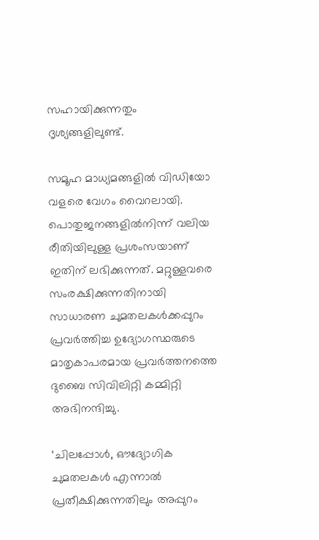സഹായിക്കുന്നതും ദൃശ്യങ്ങളിലുണ്ട്.

സമൂഹ മാധ്യമങ്ങളിൽ വിഡിയോ വളരെ വേഗം വൈറലായി. പൊതുജനങ്ങളിൽനിന്ന് വലിയ രീതിയിലുള്ള പ്രശംസയാണ് ഇതിന് ലഭിക്കുന്നത്. മറ്റുള്ളവരെ സംരക്ഷിക്കുന്നതിനായി സാധാരണ ചുമതലകൾക്കപ്പുറം പ്രവർത്തിച്ച ഉദ്യോഗസ്ഥരുടെ മാതൃകാപരമായ പ്രവർത്തനത്തെ ദുബൈ സിവിലിറ്റി കമ്മിറ്റി അഭിനന്ദിച്ചു.

‘ചിലപ്പോൾ, ഔദ്യോഗിക ചുമതലകൾ എന്നാൽ പ്രതീക്ഷിക്കുന്നതിലും അപ്പുറം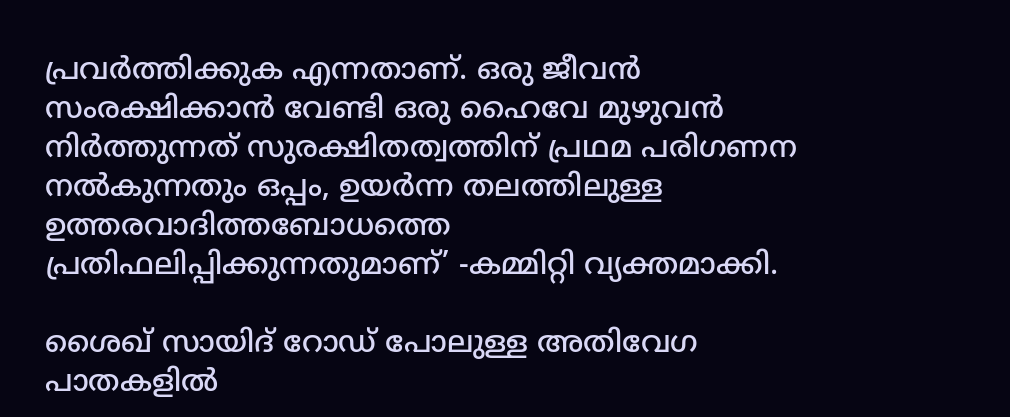പ്രവർത്തിക്കുക എന്നതാണ്. ഒരു ജീവൻ സംരക്ഷിക്കാൻ വേണ്ടി ഒരു ഹൈവേ മുഴുവൻ നിർത്തുന്നത് സുരക്ഷിതത്വത്തിന് പ്രഥമ പരിഗണന നൽകുന്നതും ഒപ്പം, ഉയർന്ന തലത്തിലുള്ള ഉത്തരവാദിത്തബോധത്തെ പ്രതിഫലിപ്പിക്കുന്നതുമാണ്’ -കമ്മിറ്റി വ്യക്തമാക്കി.

ശൈഖ് സായിദ് റോഡ് പോലുള്ള അതിവേഗ പാതകളിൽ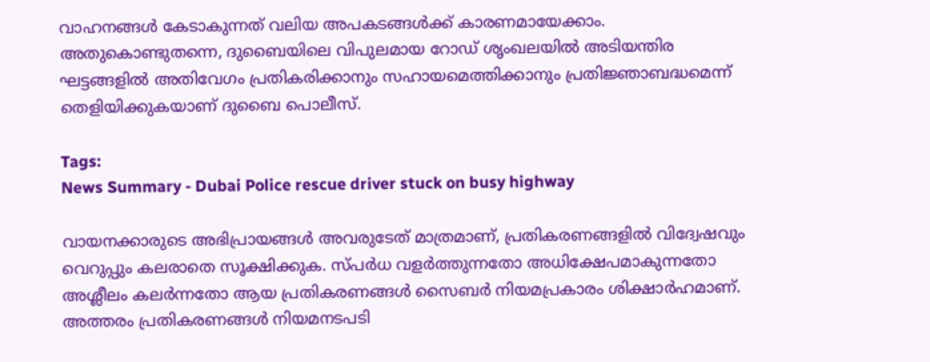വാഹനങ്ങൾ കേടാകുന്നത് വലിയ അപകടങ്ങൾക്ക് കാരണമായേക്കാം. അതുകൊണ്ടുതന്നെ, ദുബൈയിലെ വിപുലമായ റോഡ് ശൃംഖലയിൽ അടിയന്തിര ഘട്ടങ്ങളിൽ അതിവേഗം പ്രതികരിക്കാനും സഹായമെത്തിക്കാനും പ്രതിജ്ഞാബദ്ധമെന്ന് തെളിയിക്കുകയാണ് ദുബൈ പൊലീസ്.

Tags:
News Summary - Dubai Police rescue driver stuck on busy highway

വായനക്കാരുടെ അഭിപ്രായങ്ങള്‍ അവരുടേത് മാത്രമാണ്, പ്രതികരണങ്ങളിൽ വിദ്വേഷവും വെറുപ്പും കലരാതെ സൂക്ഷിക്കുക. സ്പർധ വളർത്തുന്നതോ അധിക്ഷേപമാകുന്നതോ അശ്ലീലം കലർന്നതോ ആയ പ്രതികരണങ്ങൾ സൈബർ നിയമപ്രകാരം ശിക്ഷാർഹമാണ്. അത്തരം പ്രതികരണങ്ങൾ നിയമനടപടി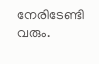നേരിടേണ്ടി വരും.